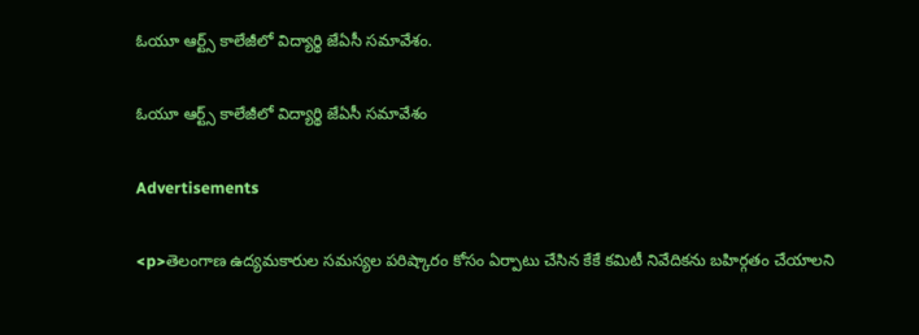ఓయూ ఆర్ట్స్‌ కాలేజీలో విద్యార్థి జేఏసీ సమావేశం.

ఓయూ ఆర్ట్స్‌ కాలేజీలో విద్యార్థి జేఏసీ సమావేశం

Advertisements

<p>తెలంగాణ ఉద్యమకారుల సమస్యల పరిష్కారం కోసం ఏర్పాటు చేసిన కేకే కమిటీ నివేదికను బహిర్గతం చేయాలని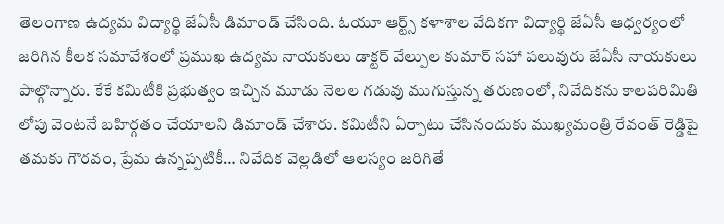తెలంగాణ ఉద్యమ విద్యార్థి జేఏసీ డిమాండ్ చేసింది. ఓయూ ఆర్ట్స్ కళాశాల వేదికగా విద్యార్థి జేఏసీ ఆధ్వర్యంలో జరిగిన కీలక సమావేశంలో ప్రముఖ ఉద్యమ నాయకులు డాక్టర్ వేల్పుల కుమార్ సహా పలువురు జేఏసీ నాయకులు పాల్గొన్నారు. కేకే కమిటీకి ప్రభుత్వం ఇచ్చిన మూడు నెలల గడువు ముగుస్తున్న తరుణంలో, నివేదికను కాలపరిమితి లోపు వెంటనే బహిర్గతం చేయాలని డిమాండ్ చేశారు. కమిటీని ఏర్పాటు చేసినందుకు ముఖ్యమంత్రి రేవంత్ రెడ్డిపై తమకు గౌరవం, ప్రేమ ఉన్నప్పటికీ… నివేదిక వెల్లడిలో ఆలస్యం జరిగితే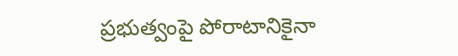ప్రభుత్వంపై పోరాటానికైనా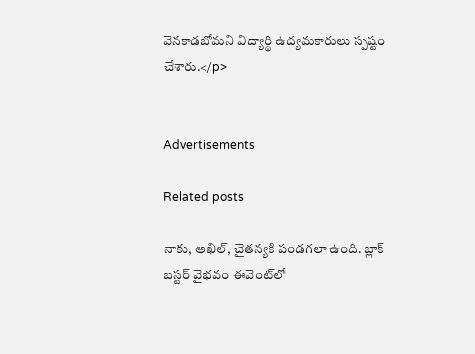వెనకాడబోమని విద్యార్థి ఉద్యమకారులు స్పష్టం చేశారు.</p>


Advertisements

Related posts

నాకు, అఖిల్, చైతన్యకి పండగలా ఉంది. బ్లాక్ బస్టర్ వైభవం ఈవెంట్‌‌లో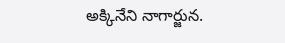అక్కినేని నాగార్జున.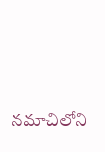నమాచిలోని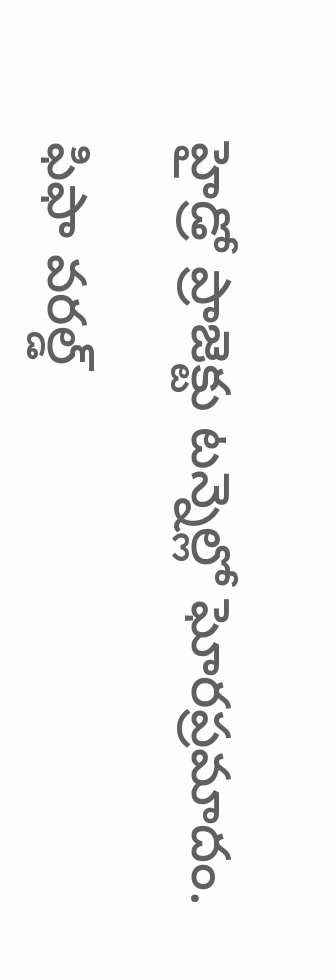హైడ్రో ప్రాజెక్టు టన్నెల్లో ఘోరప్రమాదం.

ఫిఫా వరల్డ్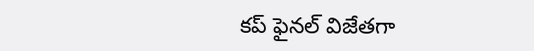కప్ ఫైనల్ విజేతగా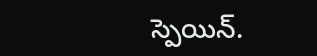స్పెయిన్.